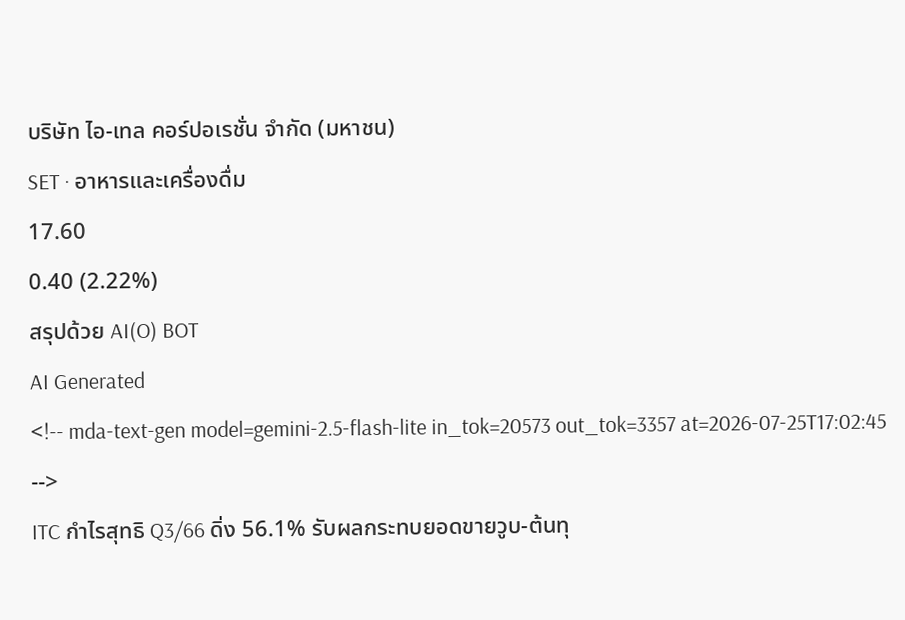บริษัท ไอ-เทล คอร์ปอเรชั่น จำกัด (มหาชน)
SET · อาหารและเครื่องดื่ม
17.60
0.40 (2.22%)
สรุปด้วย AI(O) BOT
AI Generated
<!-- mda-text-gen model=gemini-2.5-flash-lite in_tok=20573 out_tok=3357 at=2026-07-25T17:02:45 -->
ITC กำไรสุทธิ Q3/66 ดิ่ง 56.1% รับผลกระทบยอดขายวูบ-ต้นทุ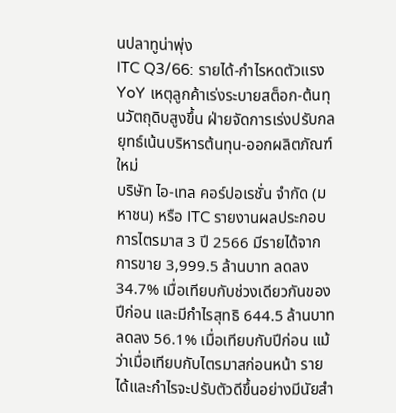นปลาทูน่าพุ่ง
ITC Q3/66: รายได้-กำไรหดตัวแรง YoY เหตุลูกค้าเร่งระบายสต็อก-ต้นทุนวัตถุดิบสูงขึ้น ฝ่ายจัดการเร่งปรับกลยุทธ์เน้นบริหารต้นทุน-ออกผลิตภัณฑ์ใหม่
บริษัท ไอ-เทล คอร์ปอเรชั่น จำกัด (มหาชน) หรือ ITC รายงานผลประกอบการไตรมาส 3 ปี 2566 มีรายได้จากการขาย 3,999.5 ล้านบาท ลดลง 34.7% เมื่อเทียบกับช่วงเดียวกันของปีก่อน และมีกำไรสุทธิ 644.5 ล้านบาท ลดลง 56.1% เมื่อเทียบกับปีก่อน แม้ว่าเมื่อเทียบกับไตรมาสก่อนหน้า รายได้และกำไรจะปรับตัวดีขึ้นอย่างมีนัยสำ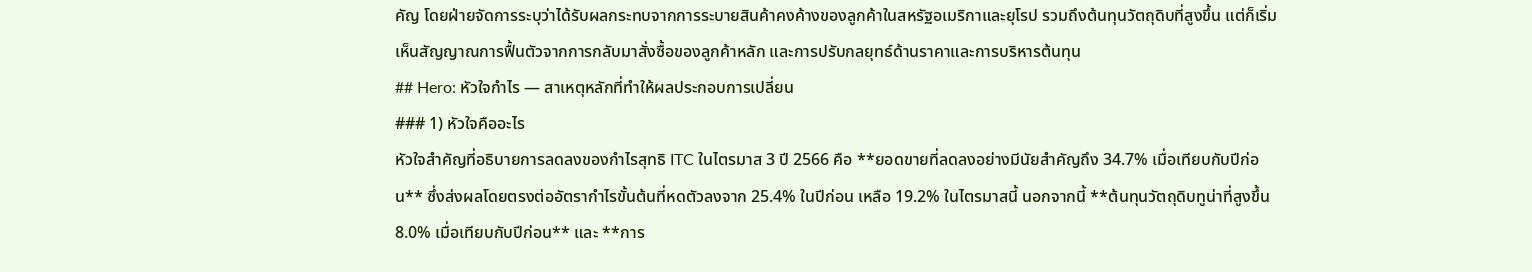คัญ โดยฝ่ายจัดการระบุว่าได้รับผลกระทบจากการระบายสินค้าคงค้างของลูกค้าในสหรัฐอเมริกาและยุโรป รวมถึงต้นทุนวัตถุดิบที่สูงขึ้น แต่ก็เริ่มเห็นสัญญาณการฟื้นตัวจากการกลับมาสั่งซื้อของลูกค้าหลัก และการปรับกลยุทธ์ด้านราคาและการบริหารต้นทุน
## Hero: หัวใจกำไร — สาเหตุหลักที่ทำให้ผลประกอบการเปลี่ยน
### 1) หัวใจคืออะไร
หัวใจสำคัญที่อธิบายการลดลงของกำไรสุทธิ ITC ในไตรมาส 3 ปี 2566 คือ **ยอดขายที่ลดลงอย่างมีนัยสำคัญถึง 34.7% เมื่อเทียบกับปีก่อน** ซึ่งส่งผลโดยตรงต่ออัตรากำไรขั้นต้นที่หดตัวลงจาก 25.4% ในปีก่อน เหลือ 19.2% ในไตรมาสนี้ นอกจากนี้ **ต้นทุนวัตถุดิบทูน่าที่สูงขึ้น 8.0% เมื่อเทียบกับปีก่อน** และ **การ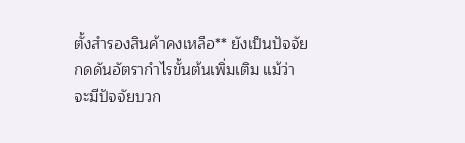ตั้งสำรองสินค้าคงเหลือ** ยังเป็นปัจจัยกดดันอัตรากำไรขั้นต้นเพิ่มเติม แม้ว่าจะมีปัจจัยบวก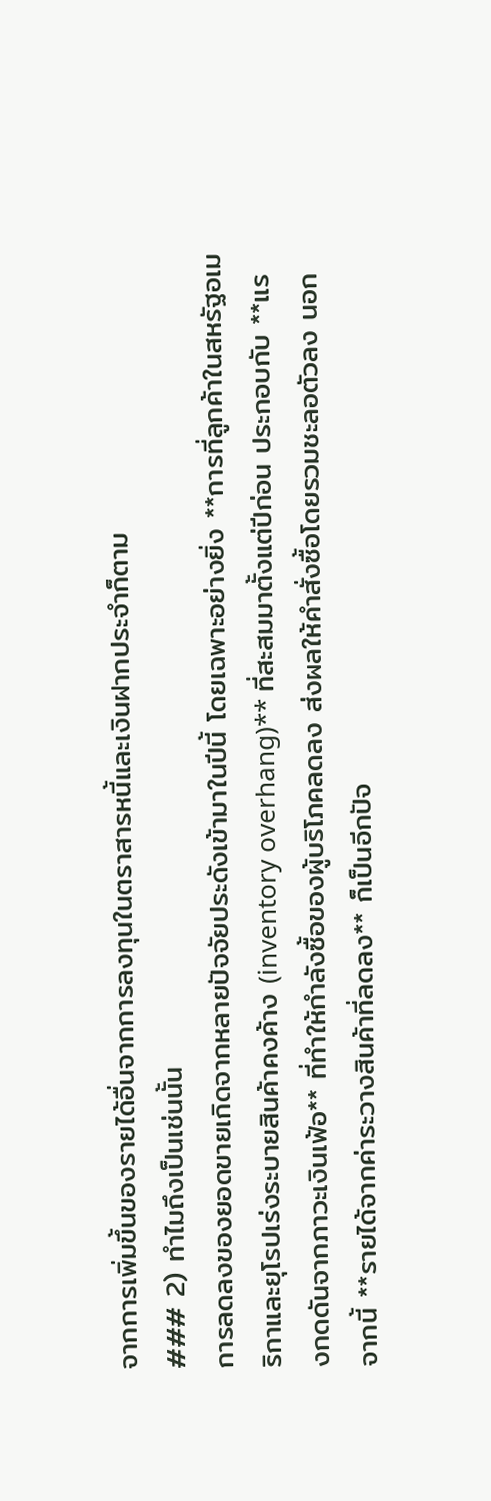จากการเพิ่มขึ้นของรายได้อื่นจากการลงทุนในตราสารหนี้และเงินฝากประจำก็ตาม
### 2) ทำไมถึงเป็นเช่นนั้น
การลดลงของยอดขายเกิดจากหลายปัจจัยประดังเข้ามาในปีนี้ โดยเฉพาะอย่างยิ่ง **การที่ลูกค้าในสหรัฐอเมริกาและยุโรปเร่งระบายสินค้าคงค้าง (inventory overhang)** ที่สะสมมาตั้งแต่ปีก่อน ประกอบกับ **แรงกดดันจากภาวะเงินเฟ้อ** ที่ทำให้กำลังซื้อของผู้บริโภคลดลง ส่งผลให้คำสั่งซื้อโดยรวมชะลอตัวลง นอกจากนี้ **รายได้จากค่าระวางสินค้าที่ลดลง** ก็เป็นอีกปัจ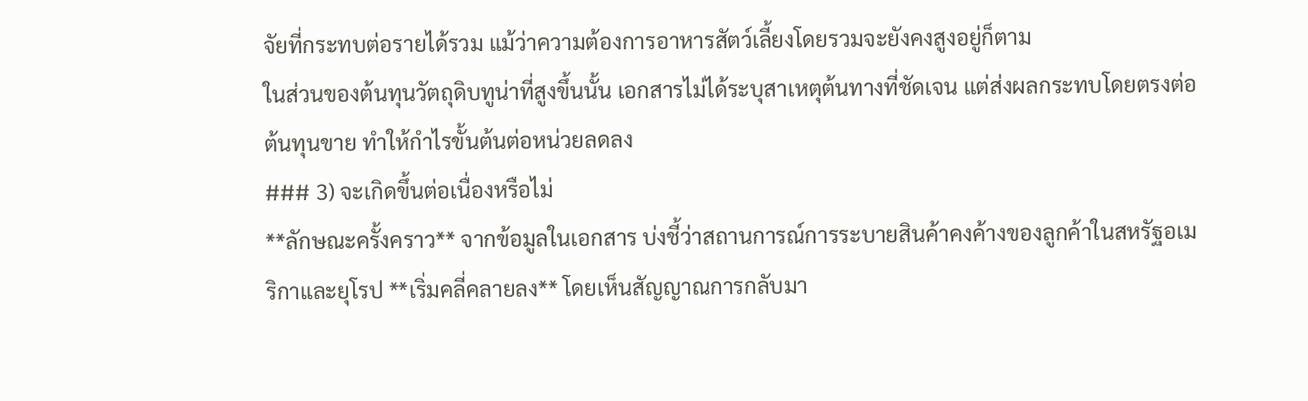จัยที่กระทบต่อรายได้รวม แม้ว่าความต้องการอาหารสัตว์เลี้ยงโดยรวมจะยังคงสูงอยู่ก็ตาม
ในส่วนของต้นทุนวัตถุดิบทูน่าที่สูงขึ้นนั้น เอกสารไม่ได้ระบุสาเหตุต้นทางที่ชัดเจน แต่ส่งผลกระทบโดยตรงต่อต้นทุนขาย ทำให้กำไรขั้นต้นต่อหน่วยลดลง
### 3) จะเกิดขึ้นต่อเนื่องหรือไม่
**ลักษณะครั้งคราว** จากข้อมูลในเอกสาร บ่งชี้ว่าสถานการณ์การระบายสินค้าคงค้างของลูกค้าในสหรัฐอเมริกาและยุโรป **เริ่มคลี่คลายลง** โดยเห็นสัญญาณการกลับมา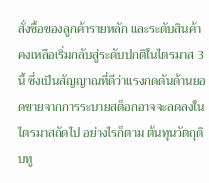สั่งซื้อของลูกค้ารายหลัก และระดับสินค้าคงเหลือเริ่มกลับสู่ระดับปกติในไตรมาส 3 นี้ ซึ่งเป็นสัญญาณที่ดีว่าแรงกดดันด้านยอดขายจากการระบายสต็อกอาจจะลดลงในไตรมาสถัดไป อย่างไรก็ตาม ต้นทุนวัตถุดิบทู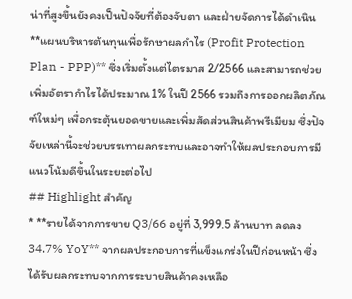น่าที่สูงขึ้นยังคงเป็นปัจจัยที่ต้องจับตา และฝ่ายจัดการได้ดำเนิน **แผนบริหารต้นทุนเพื่อรักษาผลกำไร (Profit Protection Plan - PPP)** ซึ่งเริ่มตั้งแต่ไตรมาส 2/2566 และสามารถช่วยเพิ่มอัตรากำไรได้ประมาณ 1% ในปี 2566 รวมถึงการออกผลิตภัณฑ์ใหม่ๆ เพื่อกระตุ้นยอดขายและเพิ่มสัดส่วนสินค้าพรีเมียม ซึ่งปัจจัยเหล่านี้จะช่วยบรรเทาผลกระทบและอาจทำให้ผลประกอบการมีแนวโน้มดีขึ้นในระยะต่อไป
## Highlight สำคัญ
* **รายได้จากการขาย Q3/66 อยู่ที่ 3,999.5 ล้านบาท ลดลง 34.7% YoY** จากผลประกอบการที่แข็งแกร่งในปีก่อนหน้า ซึ่งได้รับผลกระทบจากการระบายสินค้าคงเหลือ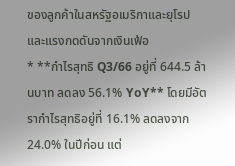ของลูกค้าในสหรัฐอเมริกาและยุโรป และแรงกดดันจากเงินเฟ้อ
* **กำไรสุทธิ Q3/66 อยู่ที่ 644.5 ล้านบาท ลดลง 56.1% YoY** โดยมีอัตรากำไรสุทธิอยู่ที่ 16.1% ลดลงจาก 24.0% ในปีก่อน แต่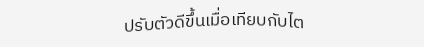ปรับตัวดีขึ้นเมื่อเทียบกับไต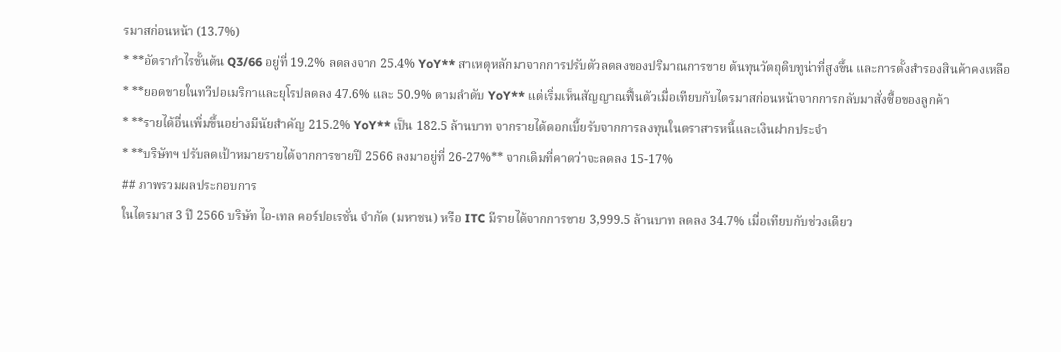รมาสก่อนหน้า (13.7%)
* **อัตรากำไรขั้นต้น Q3/66 อยู่ที่ 19.2% ลดลงจาก 25.4% YoY** สาเหตุหลักมาจากการปรับตัวลดลงของปริมาณการขาย ต้นทุนวัตถุดิบทูน่าที่สูงขึ้น และการตั้งสำรองสินค้าคงเหลือ
* **ยอดขายในทวีปอเมริกาและยุโรปลดลง 47.6% และ 50.9% ตามลำดับ YoY** แต่เริ่มเห็นสัญญาณฟื้นตัวเมื่อเทียบกับไตรมาสก่อนหน้าจากการกลับมาสั่งซื้อของลูกค้า
* **รายได้อื่นเพิ่มขึ้นอย่างมีนัยสำคัญ 215.2% YoY** เป็น 182.5 ล้านบาท จากรายได้ดอกเบี้ยรับจากการลงทุนในตราสารหนี้และเงินฝากประจำ
* **บริษัทฯ ปรับลดเป้าหมายรายได้จากการขายปี 2566 ลงมาอยู่ที่ 26-27%** จากเดิมที่คาดว่าจะลดลง 15-17%
## ภาพรวมผลประกอบการ
ในไตรมาส 3 ปี 2566 บริษัท ไอ-เทล คอร์ปอเรชั่น จำกัด (มหาชน) หรือ ITC มีรายได้จากการขาย 3,999.5 ล้านบาท ลดลง 34.7% เมื่อเทียบกับช่วงเดียว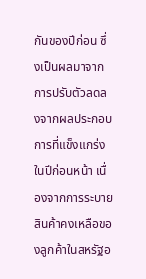กันของปีก่อน ซึ่งเป็นผลมาจากการปรับตัวลดลงจากผลประกอบการที่แข็งแกร่งในปีก่อนหน้า เนื่องจากการระบายสินค้าคงเหลือของลูกค้าในสหรัฐอ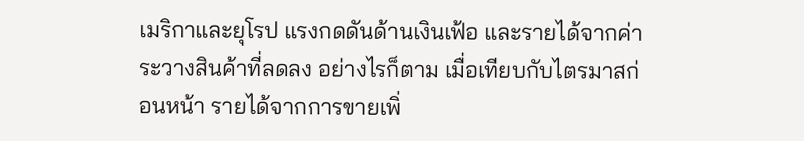เมริกาและยุโรป แรงกดดันด้านเงินเฟ้อ และรายได้จากค่าระวางสินค้าที่ลดลง อย่างไรก็ตาม เมื่อเทียบกับไตรมาสก่อนหน้า รายได้จากการขายเพิ่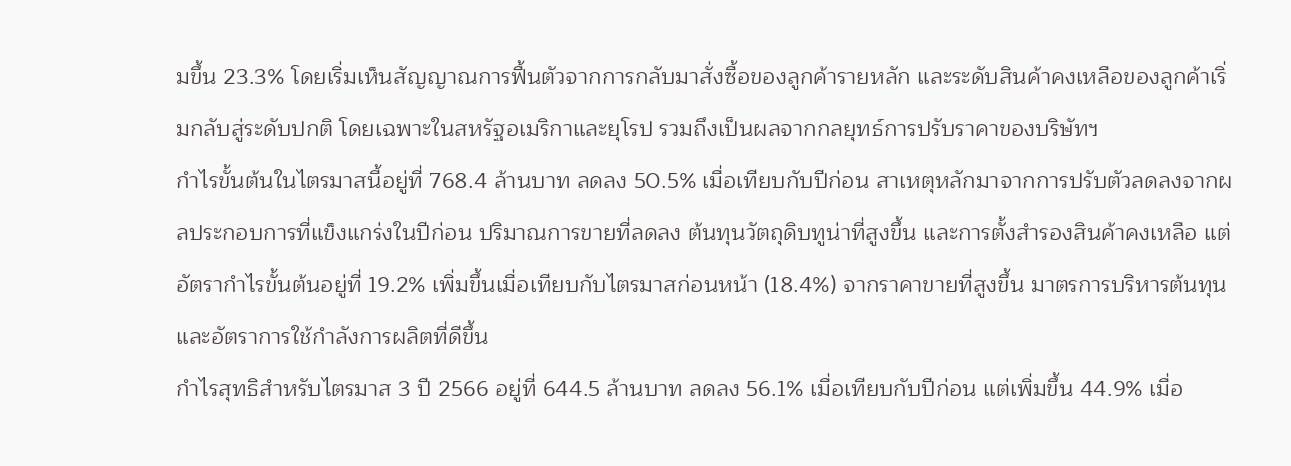มขึ้น 23.3% โดยเริ่มเห็นสัญญาณการฟื้นตัวจากการกลับมาสั่งซื้อของลูกค้ารายหลัก และระดับสินค้าคงเหลือของลูกค้าเริ่มกลับสู่ระดับปกติ โดยเฉพาะในสหรัฐอเมริกาและยุโรป รวมถึงเป็นผลจากกลยุทธ์การปรับราคาของบริษัทฯ
กำไรขั้นต้นในไตรมาสนี้อยู่ที่ 768.4 ล้านบาท ลดลง 50.5% เมื่อเทียบกับปีก่อน สาเหตุหลักมาจากการปรับตัวลดลงจากผลประกอบการที่แข็งแกร่งในปีก่อน ปริมาณการขายที่ลดลง ต้นทุนวัตถุดิบทูน่าที่สูงขึ้น และการตั้งสำรองสินค้าคงเหลือ แต่อัตรากำไรขั้นต้นอยู่ที่ 19.2% เพิ่มขึ้นเมื่อเทียบกับไตรมาสก่อนหน้า (18.4%) จากราคาขายที่สูงขึ้น มาตรการบริหารต้นทุน และอัตราการใช้กำลังการผลิตที่ดีขึ้น
กำไรสุทธิสำหรับไตรมาส 3 ปี 2566 อยู่ที่ 644.5 ล้านบาท ลดลง 56.1% เมื่อเทียบกับปีก่อน แต่เพิ่มขึ้น 44.9% เมื่อ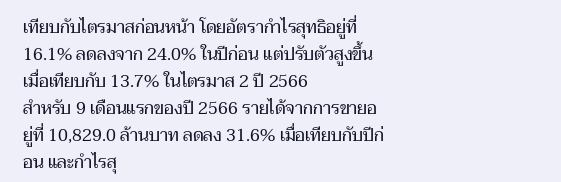เทียบกับไตรมาสก่อนหน้า โดยอัตรากำไรสุทธิอยู่ที่ 16.1% ลดลงจาก 24.0% ในปีก่อน แต่ปรับตัวสูงขึ้นเมื่อเทียบกับ 13.7% ในไตรมาส 2 ปี 2566
สำหรับ 9 เดือนแรกของปี 2566 รายได้จากการขายอยู่ที่ 10,829.0 ล้านบาท ลดลง 31.6% เมื่อเทียบกับปีก่อน และกำไรสุ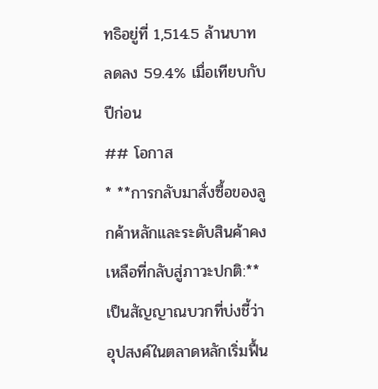ทธิอยู่ที่ 1,514.5 ล้านบาท ลดลง 59.4% เมื่อเทียบกับปีก่อน
## โอกาส
* **การกลับมาสั่งซื้อของลูกค้าหลักและระดับสินค้าคงเหลือที่กลับสู่ภาวะปกติ:** เป็นสัญญาณบวกที่บ่งชี้ว่าอุปสงค์ในตลาดหลักเริ่มฟื้น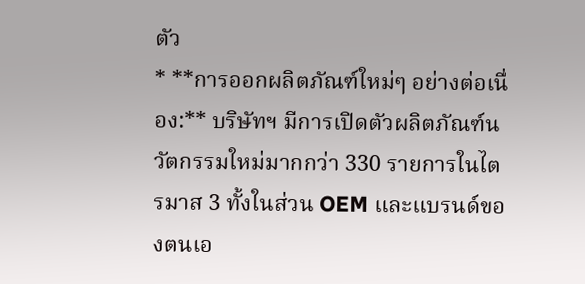ตัว
* **การออกผลิตภัณฑ์ใหม่ๆ อย่างต่อเนื่อง:** บริษัทฯ มีการเปิดตัวผลิตภัณฑ์นวัตกรรมใหม่มากกว่า 330 รายการในไตรมาส 3 ทั้งในส่วน OEM และแบรนด์ของตนเอ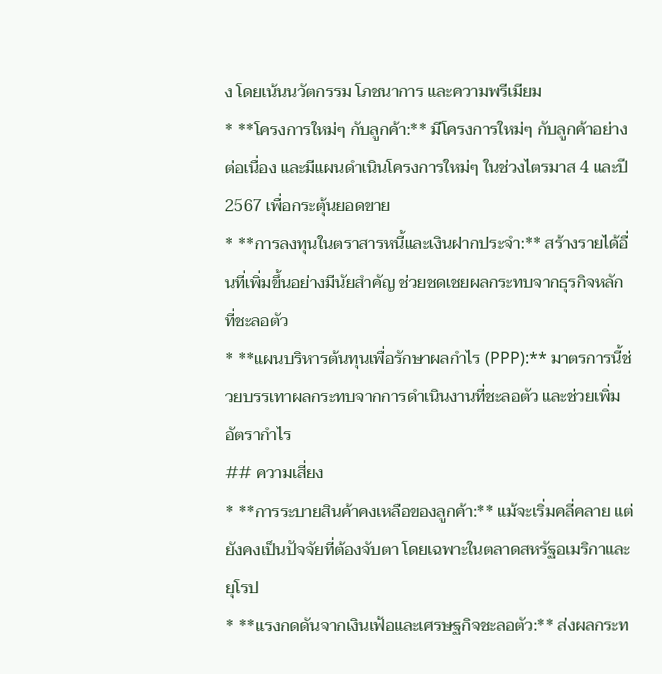ง โดยเน้นนวัตกรรม โภชนาการ และความพรีเมียม
* **โครงการใหม่ๆ กับลูกค้า:** มีโครงการใหม่ๆ กับลูกค้าอย่างต่อเนื่อง และมีแผนดำเนินโครงการใหม่ๆ ในช่วงไตรมาส 4 และปี 2567 เพื่อกระตุ้นยอดขาย
* **การลงทุนในตราสารหนี้และเงินฝากประจำ:** สร้างรายได้อื่นที่เพิ่มขึ้นอย่างมีนัยสำคัญ ช่วยชดเชยผลกระทบจากธุรกิจหลักที่ชะลอตัว
* **แผนบริหารต้นทุนเพื่อรักษาผลกำไร (PPP):** มาตรการนี้ช่วยบรรเทาผลกระทบจากการดำเนินงานที่ชะลอตัว และช่วยเพิ่มอัตรากำไร
## ความเสี่ยง
* **การระบายสินค้าคงเหลือของลูกค้า:** แม้จะเริ่มคลี่คลาย แต่ยังคงเป็นปัจจัยที่ต้องจับตา โดยเฉพาะในตลาดสหรัฐอเมริกาและยุโรป
* **แรงกดดันจากเงินเฟ้อและเศรษฐกิจชะลอตัว:** ส่งผลกระท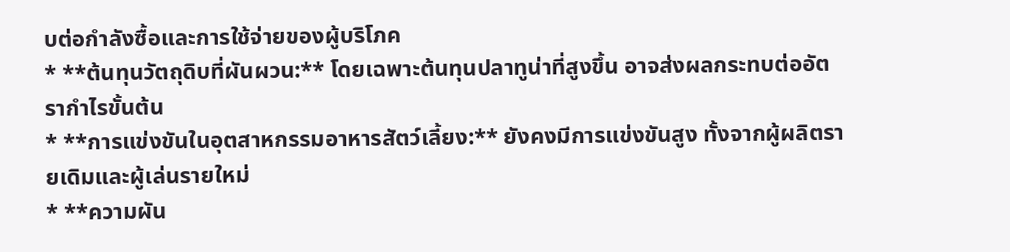บต่อกำลังซื้อและการใช้จ่ายของผู้บริโภค
* **ต้นทุนวัตถุดิบที่ผันผวน:** โดยเฉพาะต้นทุนปลาทูน่าที่สูงขึ้น อาจส่งผลกระทบต่ออัตรากำไรขั้นต้น
* **การแข่งขันในอุตสาหกรรมอาหารสัตว์เลี้ยง:** ยังคงมีการแข่งขันสูง ทั้งจากผู้ผลิตรายเดิมและผู้เล่นรายใหม่
* **ความผัน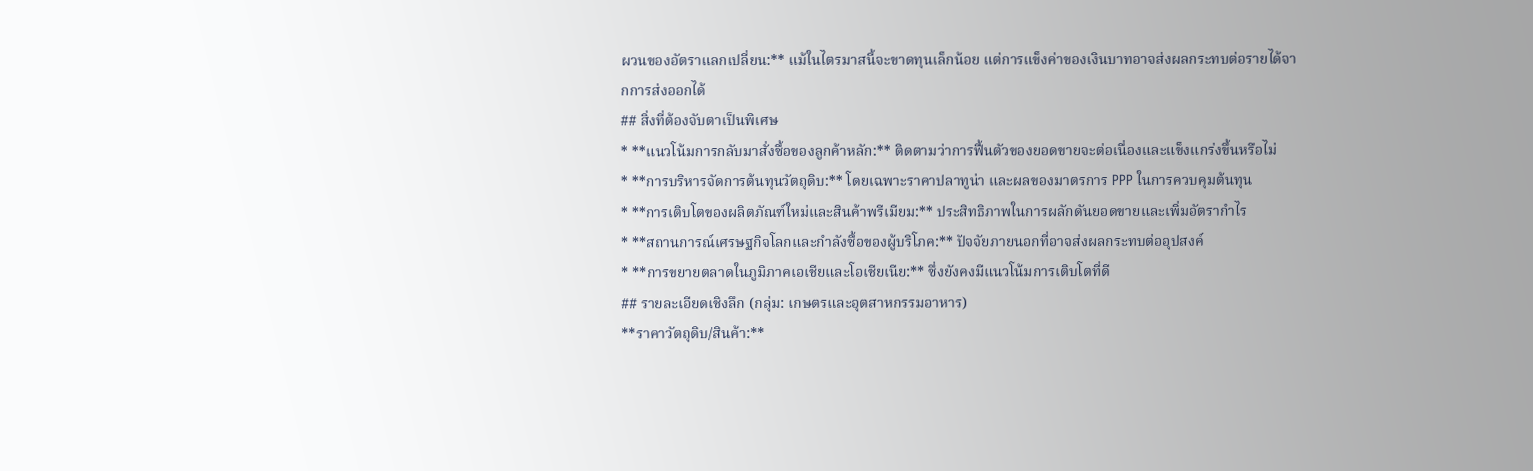ผวนของอัตราแลกเปลี่ยน:** แม้ในไตรมาสนี้จะขาดทุนเล็กน้อย แต่การแข็งค่าของเงินบาทอาจส่งผลกระทบต่อรายได้จากการส่งออกได้
## สิ่งที่ต้องจับตาเป็นพิเศษ
* **แนวโน้มการกลับมาสั่งซื้อของลูกค้าหลัก:** ติดตามว่าการฟื้นตัวของยอดขายจะต่อเนื่องและแข็งแกร่งขึ้นหรือไม่
* **การบริหารจัดการต้นทุนวัตถุดิบ:** โดยเฉพาะราคาปลาทูน่า และผลของมาตรการ PPP ในการควบคุมต้นทุน
* **การเติบโตของผลิตภัณฑ์ใหม่และสินค้าพรีเมียม:** ประสิทธิภาพในการผลักดันยอดขายและเพิ่มอัตรากำไร
* **สถานการณ์เศรษฐกิจโลกและกำลังซื้อของผู้บริโภค:** ปัจจัยภายนอกที่อาจส่งผลกระทบต่ออุปสงค์
* **การขยายตลาดในภูมิภาคเอเชียและโอเชียเนีย:** ซึ่งยังคงมีแนวโน้มการเติบโตที่ดี
## รายละเอียดเชิงลึก (กลุ่ม: เกษตรและอุตสาหกรรมอาหาร)
**ราคาวัตถุดิบ/สินค้า:**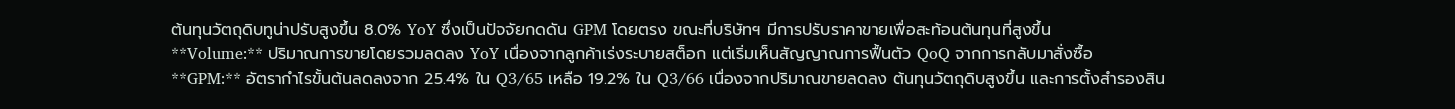ต้นทุนวัตถุดิบทูน่าปรับสูงขึ้น 8.0% YoY ซึ่งเป็นปัจจัยกดดัน GPM โดยตรง ขณะที่บริษัทฯ มีการปรับราคาขายเพื่อสะท้อนต้นทุนที่สูงขึ้น
**Volume:** ปริมาณการขายโดยรวมลดลง YoY เนื่องจากลูกค้าเร่งระบายสต็อก แต่เริ่มเห็นสัญญาณการฟื้นตัว QoQ จากการกลับมาสั่งซื้อ
**GPM:** อัตรากำไรขั้นต้นลดลงจาก 25.4% ใน Q3/65 เหลือ 19.2% ใน Q3/66 เนื่องจากปริมาณขายลดลง ต้นทุนวัตถุดิบสูงขึ้น และการตั้งสำรองสิน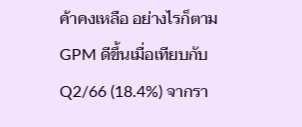ค้าคงเหลือ อย่างไรก็ตาม GPM ดีขึ้นเมื่อเทียบกับ Q2/66 (18.4%) จากรา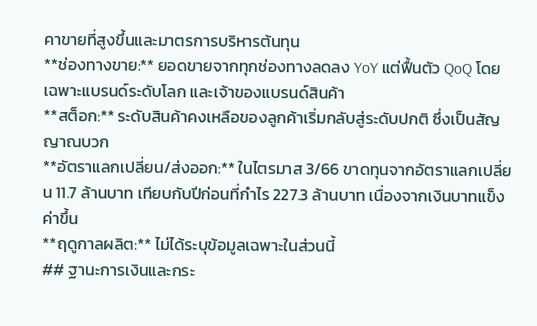คาขายที่สูงขึ้นและมาตรการบริหารต้นทุน
**ช่องทางขาย:** ยอดขายจากทุกช่องทางลดลง YoY แต่ฟื้นตัว QoQ โดยเฉพาะแบรนด์ระดับโลก และเจ้าของแบรนด์สินค้า
**สต็อก:** ระดับสินค้าคงเหลือของลูกค้าเริ่มกลับสู่ระดับปกติ ซึ่งเป็นสัญญาณบวก
**อัตราแลกเปลี่ยน/ส่งออก:** ในไตรมาส 3/66 ขาดทุนจากอัตราแลกเปลี่ยน 11.7 ล้านบาท เทียบกับปีก่อนที่กำไร 227.3 ล้านบาท เนื่องจากเงินบาทแข็งค่าขึ้น
**ฤดูกาลผลิต:** ไม่ได้ระบุข้อมูลเฉพาะในส่วนนี้
## ฐานะการเงินและกระ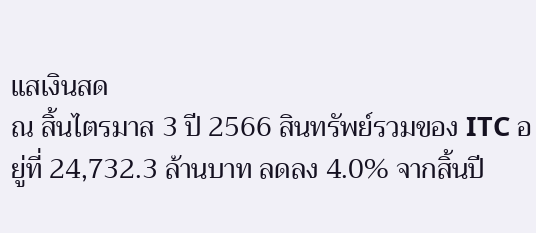แสเงินสด
ณ สิ้นไตรมาส 3 ปี 2566 สินทรัพย์รวมของ ITC อยู่ที่ 24,732.3 ล้านบาท ลดลง 4.0% จากสิ้นปี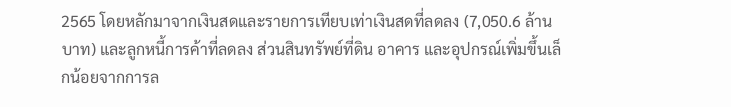2565 โดยหลักมาจากเงินสดและรายการเทียบเท่าเงินสดที่ลดลง (7,050.6 ล้านบาท) และลูกหนี้การค้าที่ลดลง ส่วนสินทรัพย์ที่ดิน อาคาร และอุปกรณ์เพิ่มขึ้นเล็กน้อยจากการล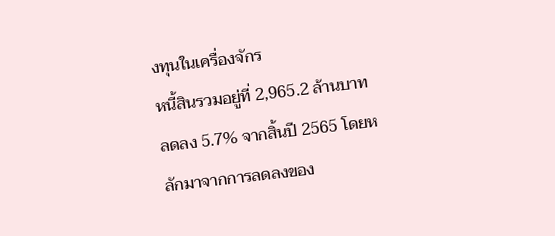งทุนในเครื่องจักร
หนี้สินรวมอยู่ที่ 2,965.2 ล้านบาท ลดลง 5.7% จากสิ้นปี 2565 โดยหลักมาจากการลดลงของ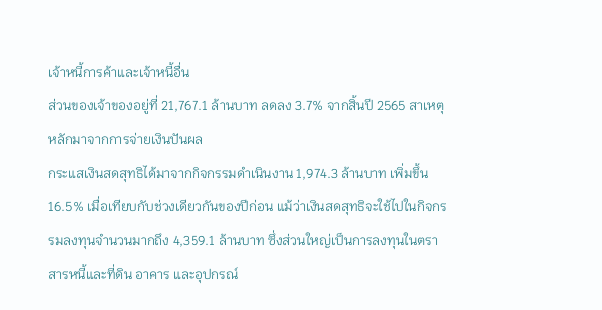เจ้าหนี้การค้าและเจ้าหนี้อื่น
ส่วนของเจ้าของอยู่ที่ 21,767.1 ล้านบาท ลดลง 3.7% จากสิ้นปี 2565 สาเหตุหลักมาจากการจ่ายเงินปันผล
กระแสเงินสดสุทธิได้มาจากกิจกรรมดำเนินงาน 1,974.3 ล้านบาท เพิ่มขึ้น 16.5% เมื่อเทียบกับช่วงเดียวกันของปีก่อน แม้ว่าเงินสดสุทธิจะใช้ไปในกิจกรรมลงทุนจำนวนมากถึง 4,359.1 ล้านบาท ซึ่งส่วนใหญ่เป็นการลงทุนในตราสารหนี้และที่ดิน อาคาร และอุปกรณ์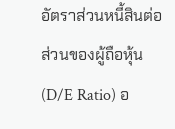อัตราส่วนหนี้สินต่อส่วนของผู้ถือหุ้น (D/E Ratio) อ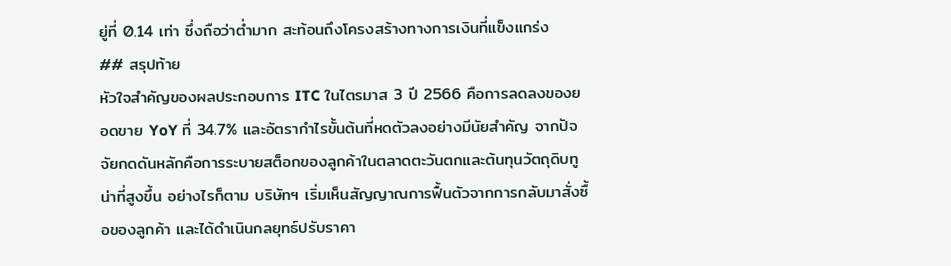ยู่ที่ 0.14 เท่า ซึ่งถือว่าต่ำมาก สะท้อนถึงโครงสร้างทางการเงินที่แข็งแกร่ง
## สรุปท้าย
หัวใจสำคัญของผลประกอบการ ITC ในไตรมาส 3 ปี 2566 คือการลดลงของยอดขาย YoY ที่ 34.7% และอัตรากำไรขั้นต้นที่หดตัวลงอย่างมีนัยสำคัญ จากปัจจัยกดดันหลักคือการระบายสต็อกของลูกค้าในตลาดตะวันตกและต้นทุนวัตถุดิบทูน่าที่สูงขึ้น อย่างไรก็ตาม บริษัทฯ เริ่มเห็นสัญญาณการฟื้นตัวจากการกลับมาสั่งซื้อของลูกค้า และได้ดำเนินกลยุทธ์ปรับราคา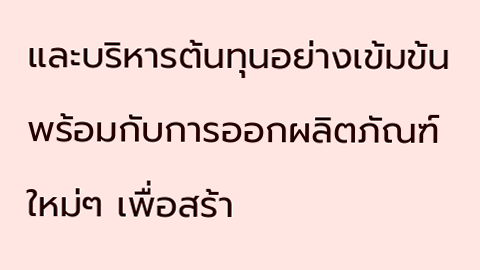และบริหารต้นทุนอย่างเข้มข้น พร้อมกับการออกผลิตภัณฑ์ใหม่ๆ เพื่อสร้า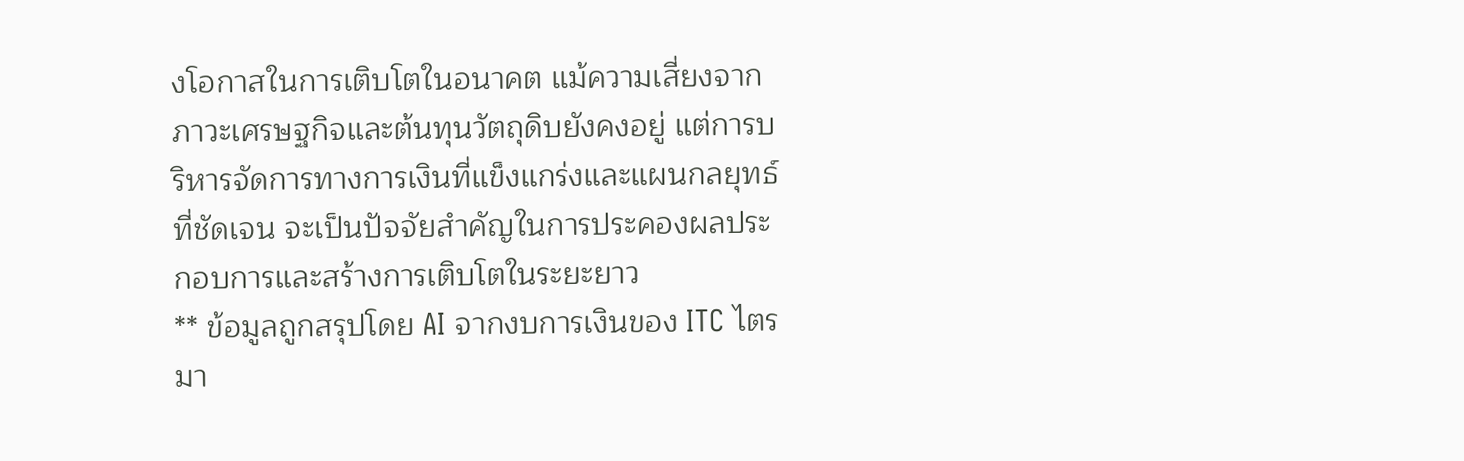งโอกาสในการเติบโตในอนาคต แม้ความเสี่ยงจากภาวะเศรษฐกิจและต้นทุนวัตถุดิบยังคงอยู่ แต่การบริหารจัดการทางการเงินที่แข็งแกร่งและแผนกลยุทธ์ที่ชัดเจน จะเป็นปัจจัยสำคัญในการประคองผลประกอบการและสร้างการเติบโตในระยะยาว
** ข้อมูลถูกสรุปโดย AI จากงบการเงินของ ITC ไตรมา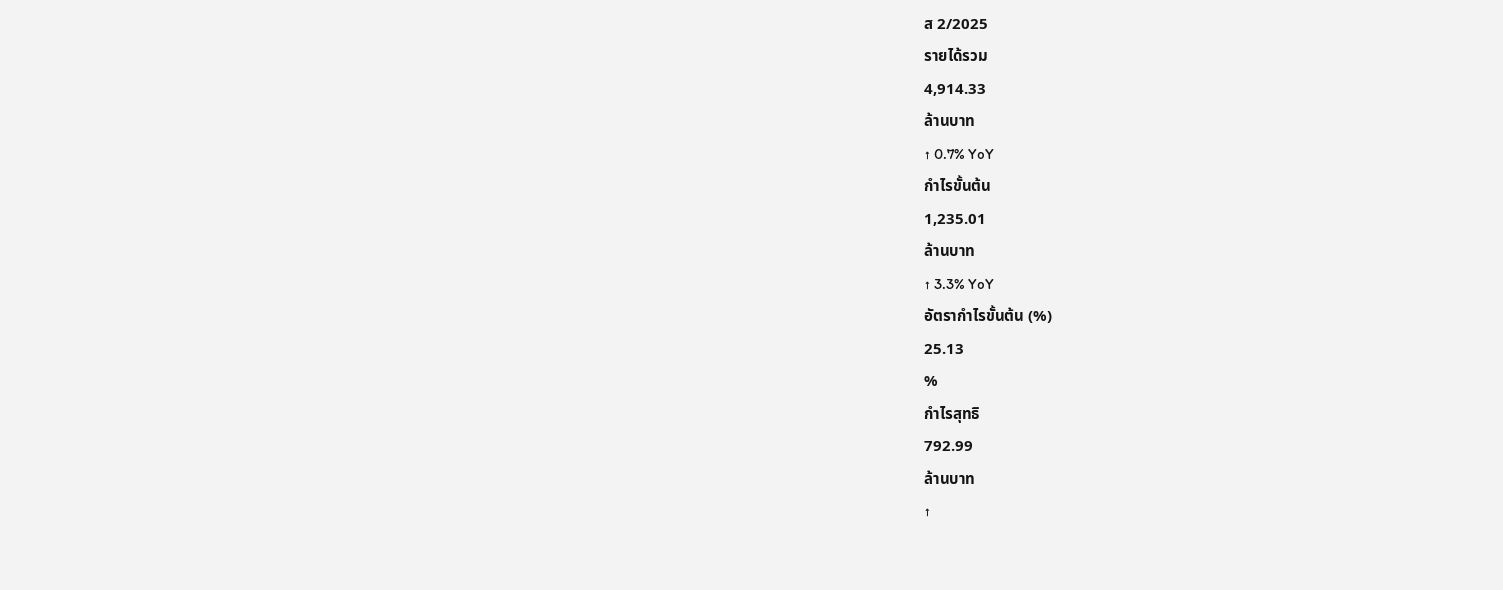ส 2/2025
รายได้รวม
4,914.33
ล้านบาท
↑ 0.7% YoY
กำไรขั้นต้น
1,235.01
ล้านบาท
↑ 3.3% YoY
อัตรากำไรขั้นต้น (%)
25.13
%
กำไรสุทธิ
792.99
ล้านบาท
↑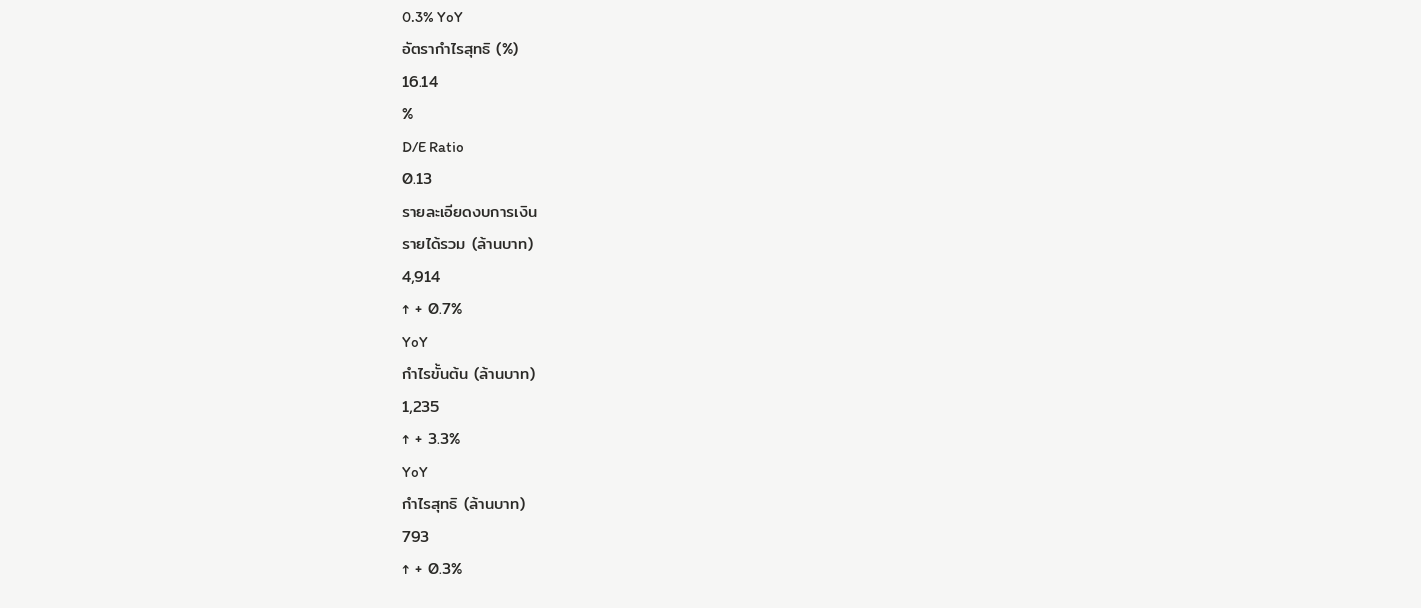0.3% YoY
อัตรากำไรสุทธิ (%)
16.14
%
D/E Ratio
0.13
รายละเอียดงบการเงิน
รายได้รวม (ล้านบาท)
4,914
↑ + 0.7%
YoY
กำไรขั้นต้น (ล้านบาท)
1,235
↑ + 3.3%
YoY
กำไรสุทธิ (ล้านบาท)
793
↑ + 0.3%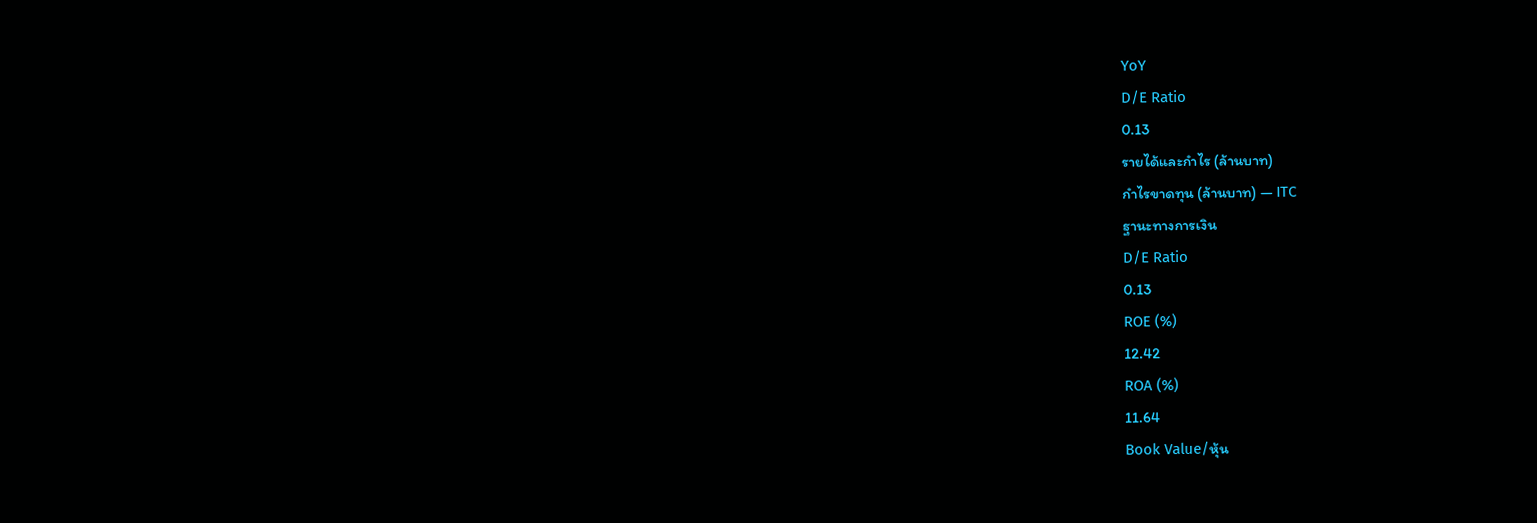YoY
D/E Ratio
0.13
รายได้และกำไร (ล้านบาท)
กำไรขาดทุน (ล้านบาท) — ITC
ฐานะทางการเงิน
D/E Ratio
0.13
ROE (%)
12.42
ROA (%)
11.64
Book Value/หุ้น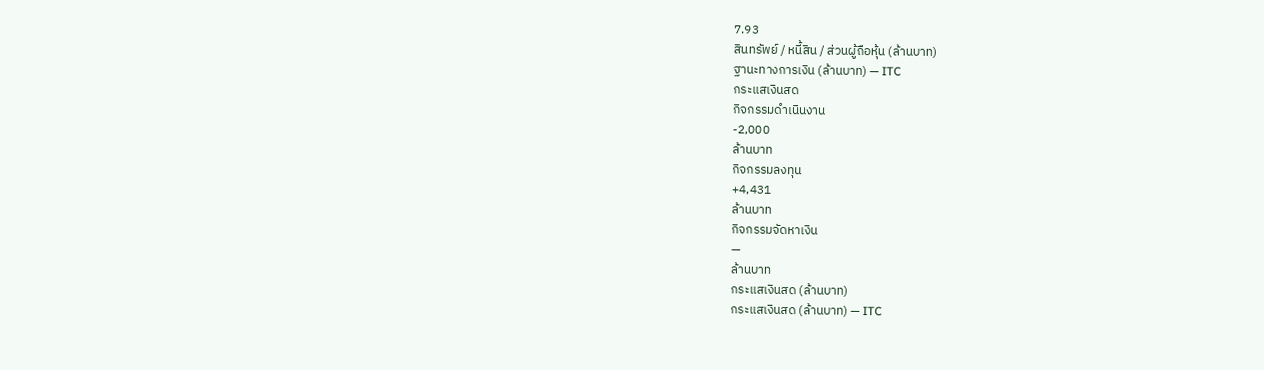7.93
สินทรัพย์ / หนี้สิน / ส่วนผู้ถือหุ้น (ล้านบาท)
ฐานะทางการเงิน (ล้านบาท) — ITC
กระแสเงินสด
กิจกรรมดำเนินงาน
-2,000
ล้านบาท
กิจกรรมลงทุน
+4,431
ล้านบาท
กิจกรรมจัดหาเงิน
—
ล้านบาท
กระแสเงินสด (ล้านบาท)
กระแสเงินสด (ล้านบาท) — ITC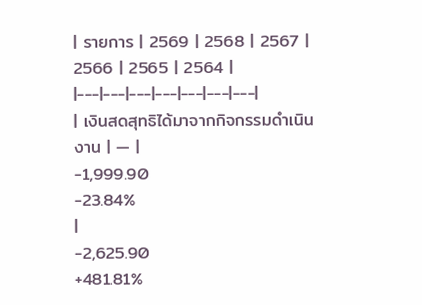| รายการ | 2569 | 2568 | 2567 | 2566 | 2565 | 2564 |
|---|---|---|---|---|---|---|
| เงินสดสุทธิได้มาจากกิจกรรมดำเนินงาน | — |
-1,999.90
-23.84%
|
-2,625.90
+481.81%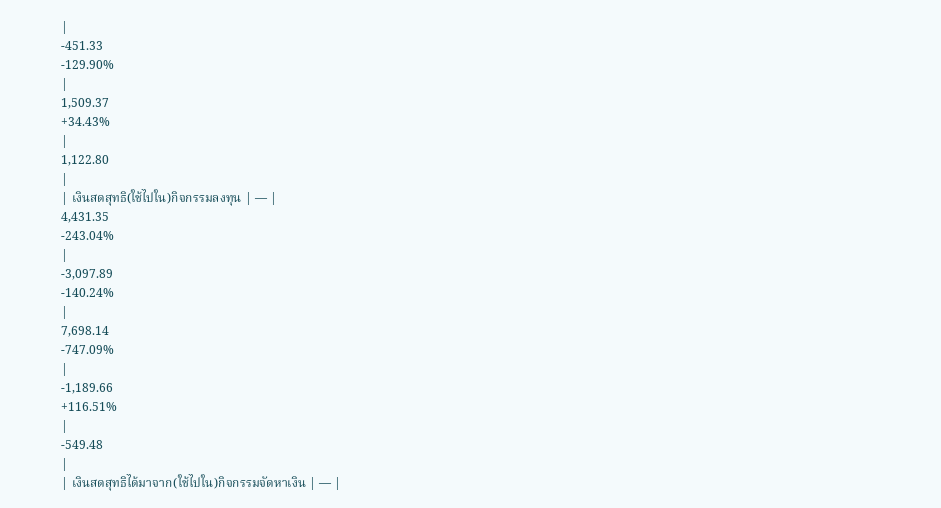|
-451.33
-129.90%
|
1,509.37
+34.43%
|
1,122.80
|
| เงินสดสุทธิ(ใช้ไปใน)กิจกรรมลงทุน | — |
4,431.35
-243.04%
|
-3,097.89
-140.24%
|
7,698.14
-747.09%
|
-1,189.66
+116.51%
|
-549.48
|
| เงินสดสุทธิได้มาจาก(ใช้ไปใน)กิจกรรมจัดหาเงิน | — |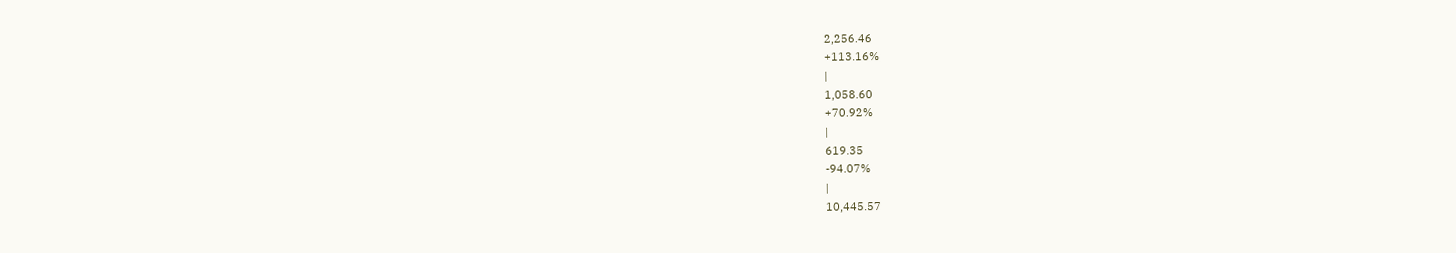2,256.46
+113.16%
|
1,058.60
+70.92%
|
619.35
-94.07%
|
10,445.57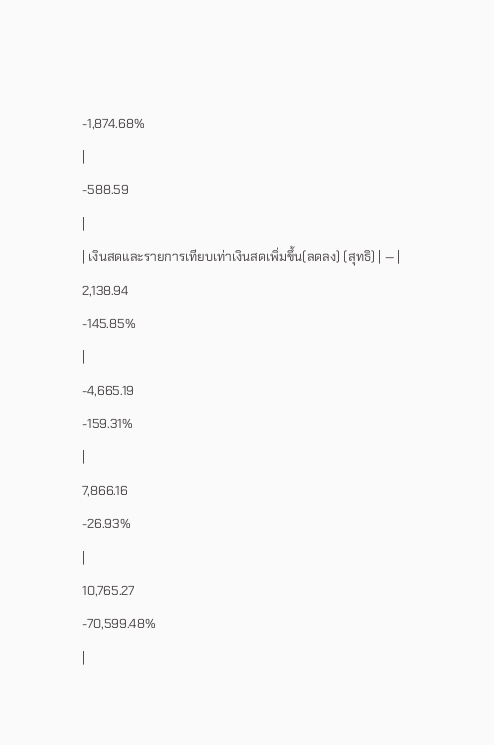-1,874.68%
|
-588.59
|
| เงินสดและรายการเทียบเท่าเงินสดเพิ่มขึ้น(ลดลง) (สุทธิ) | — |
2,138.94
-145.85%
|
-4,665.19
-159.31%
|
7,866.16
-26.93%
|
10,765.27
-70,599.48%
|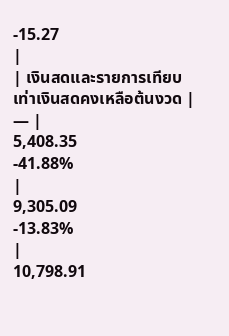-15.27
|
| เงินสดและรายการเทียบเท่าเงินสดคงเหลือต้นงวด | — |
5,408.35
-41.88%
|
9,305.09
-13.83%
|
10,798.91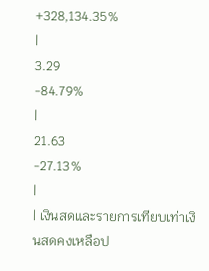+328,134.35%
|
3.29
-84.79%
|
21.63
-27.13%
|
| เงินสดและรายการเทียบเท่าเงินสดคงเหลือป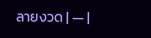ลายงวด | — |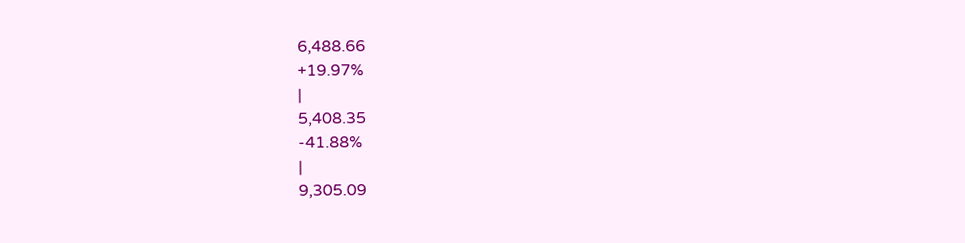6,488.66
+19.97%
|
5,408.35
-41.88%
|
9,305.09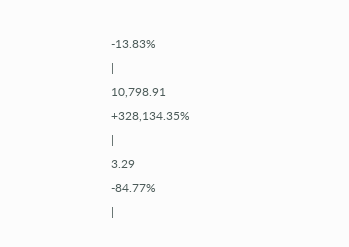-13.83%
|
10,798.91
+328,134.35%
|
3.29
-84.77%
|